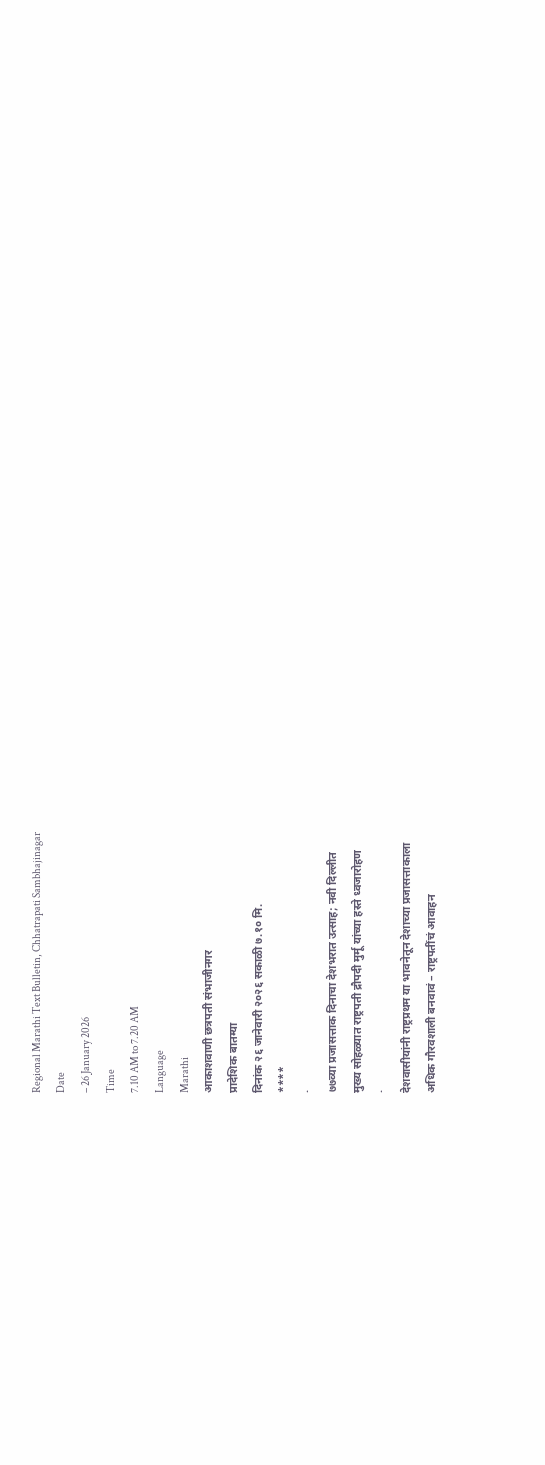Regional Marathi Text Bulletin, Chhatrapati Sambhajinagar
Date
– 26 January 2026
Time
7.10 AM to 7.20 AM
Language
Marathi
आकाशवाणी छत्रपती संभाजीनगर
प्रादेशिक बातम्या
दिनांक २६ जानेवारी २०२६ सकाळी ७.१० मि.
****
·
७७व्या प्रजासत्ताक दिनाचा देशभरात उत्साह; नवी दिल्लीत
मुख्य सोहळ्यात राष्ट्रपती द्रौपदी मुर्मू यांच्या हस्ते ध्वजारोहण
·
देशवासीयांनी राष्ट्रप्रथम या भावनेतून देशाच्या प्रजासत्ताकाला
अधिक गौरवशाली बनवावं – राष्ट्रपतींचं आवाहन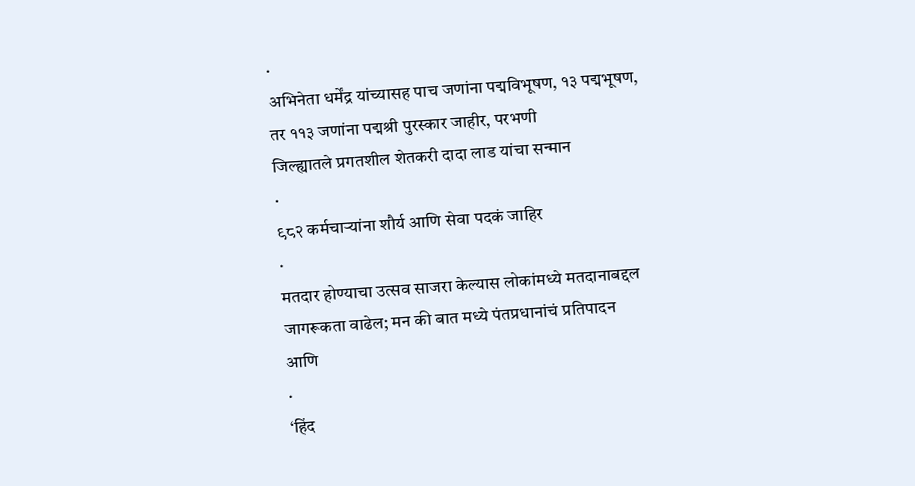·
अभिनेता धर्मेंद्र यांच्यासह पाच जणांना पद्मविभूषण, १३ पद्मभूषण,
तर ११३ जणांना पद्मश्री पुरस्कार जाहीर, परभणी
जिल्ह्यातले प्रगतशील शेतकरी दादा लाड यांचा सन्मान
·
९८२ कर्मचाऱ्यांना शौर्य आणि सेवा पदकं जाहिर
·
मतदार होण्याचा उत्सव साजरा केल्यास लोकांमध्ये मतदानाबद्दल
जागरूकता वाढेल; मन की बात मध्ये पंतप्रधानांचं प्रतिपादन
आणि
·
‘हिंद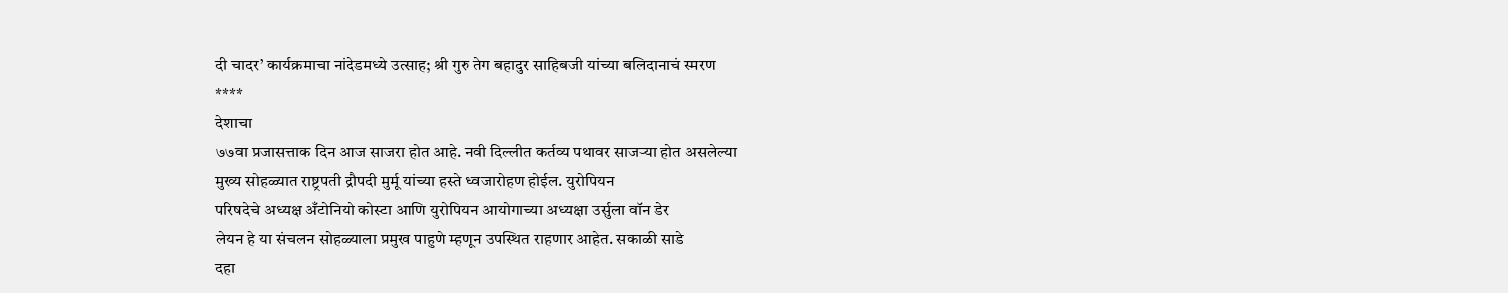दी चादर’ कार्यक्रमाचा नांदेडमध्ये उत्साह; श्री गुरु तेग बहादुर साहिबजी यांच्या बलिदानाचं स्मरण
****
देशाचा
७७वा प्रजासत्ताक दिन आज साजरा होत आहे. नवी दिल्लीत कर्तव्य पथावर साजऱ्या होत असलेल्या
मुख्य सोहळ्यात राष्ट्रपती द्रौपदी मुर्मू यांच्या हस्ते ध्वजारोहण होईल. युरोपियन
परिषदेचे अध्यक्ष अँटोनियो कोस्टा आणि युरोपियन आयोगाच्या अध्यक्षा उर्सुला वॉन डेर
लेयन हे या संचलन सोहळ्याला प्रमुख पाहुणे म्हणून उपस्थित राहणार आहेत. सकाळी साडे
दहा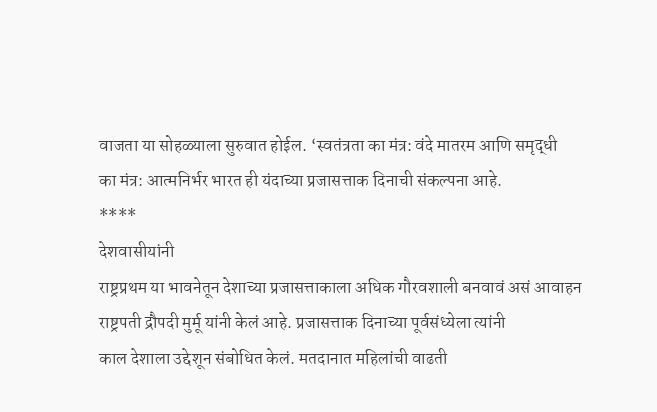वाजता या सोहळ्याला सुरुवात होईल. ‘स्वतंत्रता का मंत्र: वंदे मातरम आणि समृद्धी
का मंत्र: आत्मनिर्भर भारत ही यंदाच्या प्रजासत्ताक दिनाची संकल्पना आहे.
****
देशवासीयांनी
राष्ट्रप्रथम या भावनेतून देशाच्या प्रजासत्ताकाला अधिक गौरवशाली बनवावं असं आवाहन
राष्ट्रपती द्रौपदी मुर्मू यांनी केलं आहे. प्रजासत्ताक दिनाच्या पूर्वसंध्येला त्यांनी
काल देशाला उद्देशून संबोधित केलं. मतदानात महिलांची वाढती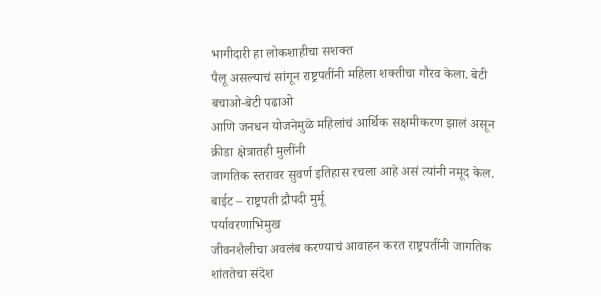भागीदारी हा लोकशाहीचा सशक्त
पैलू असल्याचं सांगून राष्ट्रपतींनी महिला शक्तीचा गौरव केला. बेटी बचाओ-बेटी पढाओ
आणि जनधन योजनेमुळे महिलांचं आर्थिक सक्षमीकरण झालं असून क्रीडा क्षेत्रातही मुलींनी
जागतिक स्तरावर सुवर्ण इतिहास रचला आहे असं त्यांनी नमूद केल.
बाईट – राष्ट्रपती द्रौपदी मुर्मू
पर्यावरणाभिमुख
जीवनशैलीचा अवलंब करण्याचं आवाहन करत राष्ट्रपतींनी जागतिक शांततेचा संदेश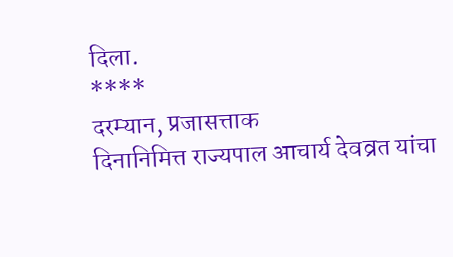दिला.
****
दरम्यान, प्रजासत्ताक
दिनानिमित्त राज्यपाल आचार्य देवव्रत यांचा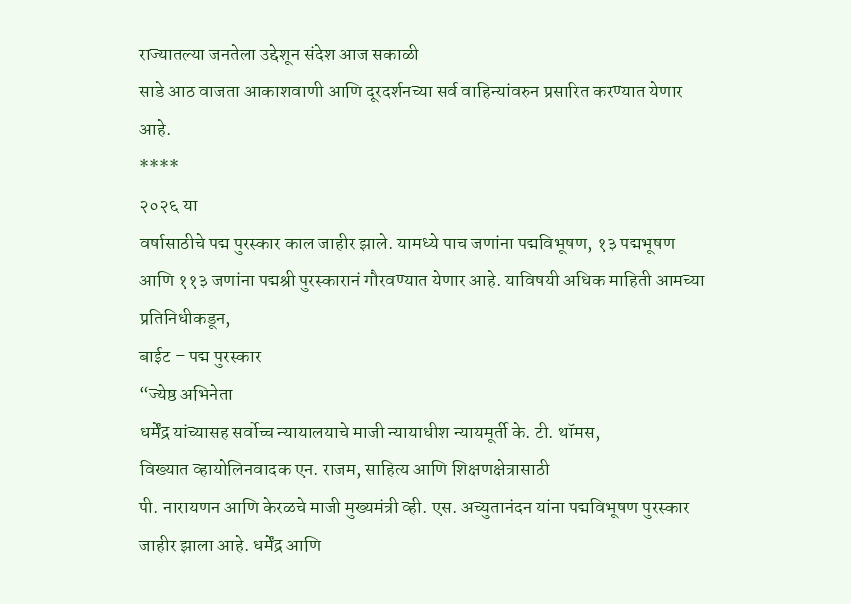राज्यातल्या जनतेला उद्देशून संदेश आज सकाळी
साडे आठ वाजता आकाशवाणी आणि दूरदर्शनच्या सर्व वाहिन्यांवरुन प्रसारित करण्यात येणार
आहे.
****
२०२६ या
वर्षासाठीचे पद्म पुरस्कार काल जाहीर झाले. यामध्ये पाच जणांना पद्मविभूषण, १३ पद्मभूषण
आणि ११३ जणांना पद्मश्री पुरस्कारानं गौरवण्यात येणार आहे. याविषयी अधिक माहिती आमच्या
प्रतिनिधीकडून,
बाईट – पद्म पुरस्कार
“ज्येष्ठ अभिनेता
धर्मेंद्र यांच्यासह सर्वोच्च न्यायालयाचे माजी न्यायाधीश न्यायमूर्ती के. टी. थॉमस,
विख्यात व्हायोलिनवादक एन. राजम, साहित्य आणि शिक्षणक्षेत्रासाठी
पी. नारायणन आणि केरळचे माजी मुख्यमंत्री व्ही. एस. अच्युतानंदन यांना पद्मविभूषण पुरस्कार
जाहीर झाला आहे. धर्मेंद्र आणि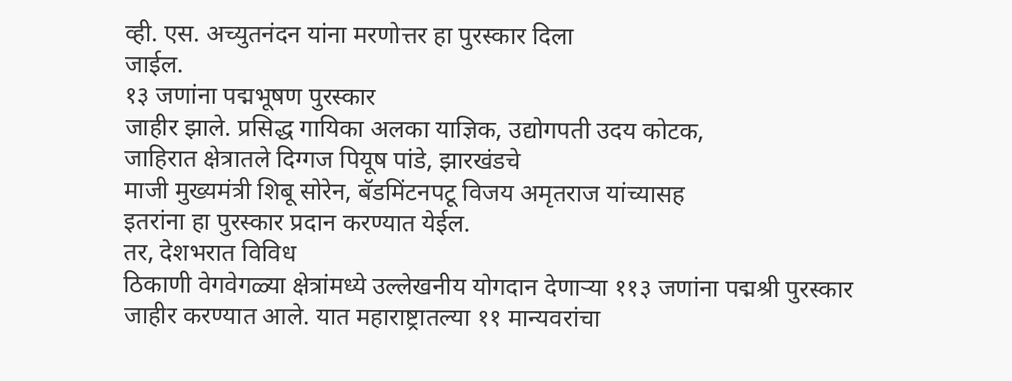व्ही. एस. अच्युतनंदन यांना मरणोत्तर हा पुरस्कार दिला
जाईल.
१३ जणांना पद्मभूषण पुरस्कार
जाहीर झाले. प्रसिद्ध गायिका अलका याज्ञिक, उद्योगपती उदय कोटक,
जाहिरात क्षेत्रातले दिग्गज पियूष पांडे, झारखंडचे
माजी मुख्यमंत्री शिबू सोरेन, बॅडमिंटनपटू विजय अमृतराज यांच्यासह
इतरांना हा पुरस्कार प्रदान करण्यात येईल.
तर, देशभरात विविध
ठिकाणी वेगवेगळ्या क्षेत्रांमध्ये उल्लेखनीय योगदान देणाऱ्या ११३ जणांना पद्मश्री पुरस्कार
जाहीर करण्यात आले. यात महाराष्ट्रातल्या ११ मान्यवरांचा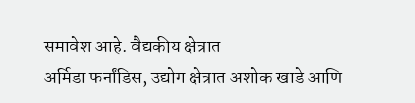समावेश आहे. वैद्यकीय क्षेत्रात
अर्मिडा फर्नांडिस, उद्योग क्षेत्रात अशोक खाडे आणि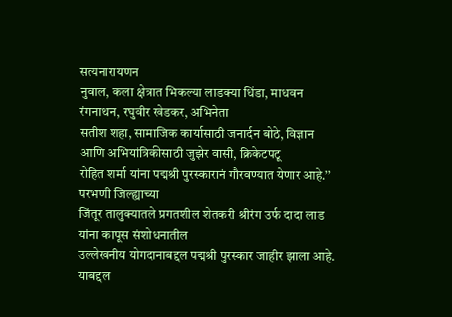सत्यनारायणन
नुवाल, कला क्षेत्रात भिकल्या लाडक्या धिंडा, माधवन रंगनाथन, रघुवीर खेडकर, अभिनेता
सतीश शहा, सामाजिक कार्यासाठी जनार्दन बोठे, विज्ञान आणि अभियांत्रिकीसाठी जुझेर वासी, क्रिकेटपटू
रोहित शर्मा यांना पद्मश्री पुरस्कारानं गौरवण्यात येणार आहे.’’
परभणी जिल्ह्याच्या
जिंतूर तालुक्यातले प्रगतशील शेतकरी श्रीरंग उर्फ दादा लाड यांना कापूस संशोधनातील
उल्लेखनीय योगदानाबद्दल पद्मश्री पुरस्कार जाहीर झाला आहे. याबद्दल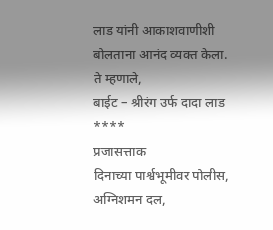लाड यांनी आकाशवाणीशी
बोलताना आनंद व्यक्त केला. ते म्हणाले,
बाईट – श्रीरंग उर्फ दादा लाड
****
प्रजासत्ताक
दिनाच्या पार्श्वभूमीवर पोलीस, अग्निशमन दल,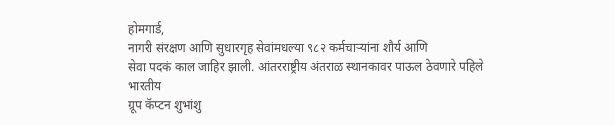होमगार्ड,
नागरी संरक्षण आणि सुधारगृह सेवांमधल्या ९८२ कर्मचाऱ्यांना शौर्य आणि
सेवा पदकं काल जाहिर झाली. आंतरराष्ट्रीय अंतराळ स्थानकावर पाऊल ठेवणारे पहिले भारतीय
ग्रूप कॅप्टन शुभांशु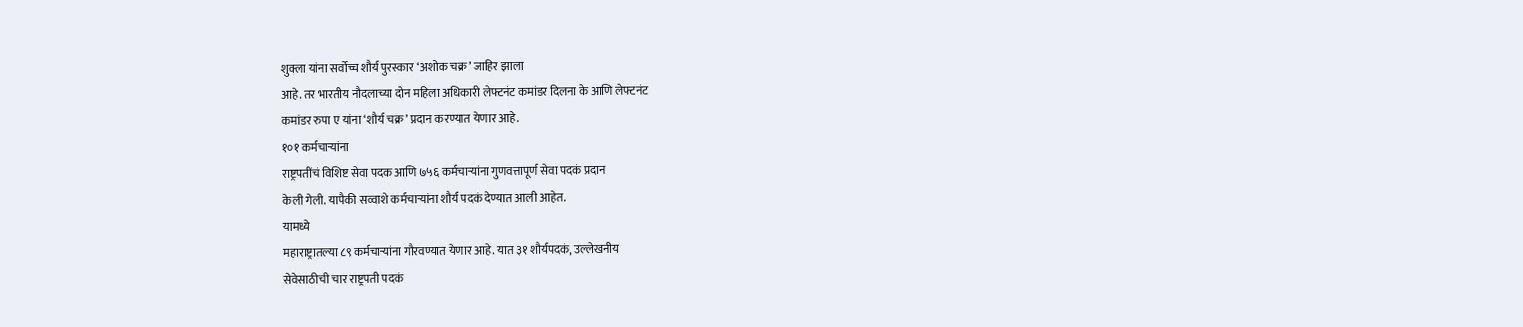शुक्ला यांना सर्वोच्च शौर्य पुरस्कार ‘अशोक चक्र’ जाहिर झाला
आहे. तर भारतीय नौदलाच्या दोन महिला अधिकारी लेफ्टनंट कमांडर दिलना के आणि लेफ्टनंट
कमांडर रुपा ए यांना ‘शौर्य चक्र’ प्रदान करण्यात येणार आहे.
१०१ कर्मचाऱ्यांना
राष्ट्रपतींचं विशिष्ट सेवा पदक आणि ७५६ कर्मचाऱ्यांना गुणवत्तापूर्ण सेवा पदकं प्रदान
केली गेली. यापैकी सव्वाशे कर्मचाऱ्यांना शौर्य पदकं देण्यात आली आहेत.
यामध्ये
महाराष्ट्रातल्या ८९ कर्मचाऱ्यांना गौरवण्यात येणार आहे. यात ३१ शौर्यपदकं, उल्लेखनीय
सेवेसाठीची चार राष्ट्रपती पदकं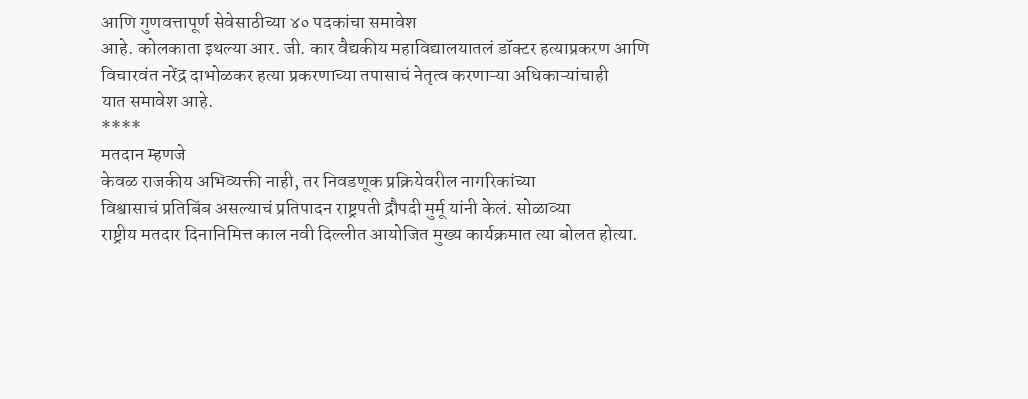आणि गुणवत्तापूर्ण सेवेसाठीच्या ४० पदकांचा समावेश
आहे. कोलकाता इथल्या आर. जी. कार वैद्यकीय महाविद्यालयातलं डॉक्टर हत्याप्रकरण आणि
विचारवंत नरेंद्र दाभोळकर हत्या प्रकरणाच्या तपासाचं नेतृत्व करणाऱ्या अधिकाऱ्यांचाही
यात समावेश आहे.
****
मतदान म्हणजे
केवळ राजकीय अभिव्यक्ती नाही, तर निवडणूक प्रक्रियेवरील नागरिकांच्या
विश्वासाचं प्रतिबिंब असल्याचं प्रतिपादन राष्ट्रपती द्रौपदी मुर्मू यांनी केलं. सोळाव्या
राष्ट्रीय मतदार दिनानिमित्त काल नवी दिल्लीत आयोजित मुख्य कार्यक्रमात त्या बोलत होत्या.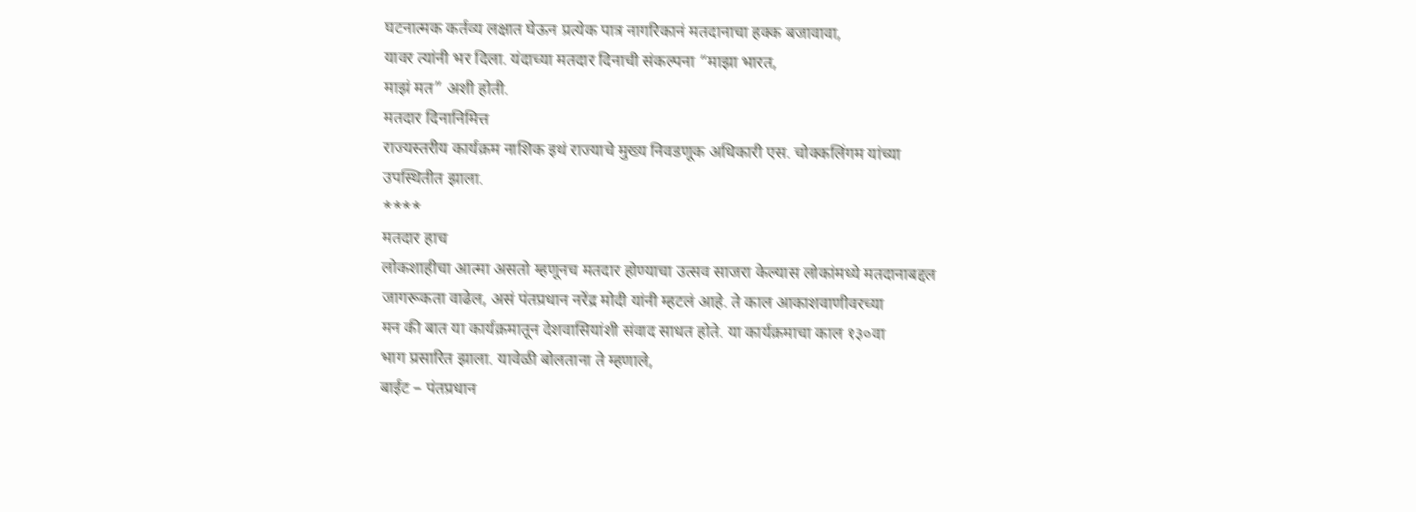घटनात्मक कर्तव्य लक्षात घेऊन प्रत्येक पात्र नागरिकानं मतदानाचा हक्क बजावावा,
यावर त्यांनी भर दिला. यंदाच्या मतदार दिनाची संकल्पना “माझा भारत,
माझं मत” अशी होती.
मतदार दिनानिमित्त
राज्यस्तरीय कार्यक्रम नाशिक इथं राज्याचे मुख्य निवडणूक अधिकारी एस. चोक्कलिंगम यांच्या
उपस्थितीत झाला.
****
मतदार हाच
लोकशाहीचा आत्मा असतो म्हणूनच मतदार होण्याचा उत्सव साजरा केल्यास लोकांमध्ये मतदानाबद्दल
जागरूकता वाढेल, असं पंतप्रधान नरेंद्र मोदी यांनी म्हटलं आहे. ते काल आकाशवाणीवरच्या
मन की बात या कार्यक्रमातून देशवासियांशी संवाद साधत होते. या कार्यक्रमाचा काल १३०वा
भाग प्रसारित झाला. यावेळी बोलताना ते म्हणाले,
बाईट – पंतप्रधान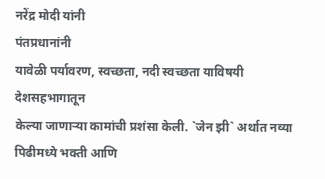नरेंद्र मोदी यांनी
पंतप्रधानांनी
यावेळी पर्यावरण, स्वच्छता, नदी स्वच्छता याविषयी देशसहभागातून
केल्या जाणाऱ्या कामांची प्रशंसा केली. `जेन झी` अर्थात नव्या पिढीमध्ये भक्ती आणि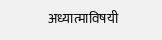अध्यात्माविषयी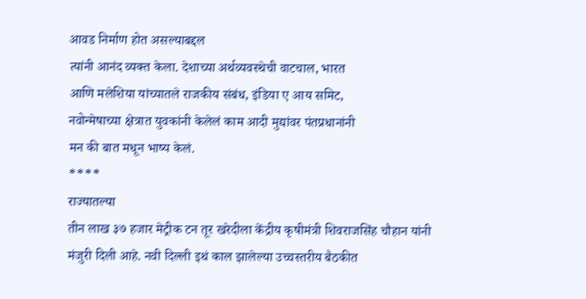आवड निर्माण होत असल्याबद्दल
त्यांनी आनंद व्यक्त केला. देशाच्या अर्थव्यवस्थेची वाटचाल, भारत
आणि मलेशिया यांच्यातले राजकीय संबंध, इंडिया ए आय समिट,
नवोन्मेषाच्या क्षेत्रात युवकांनी केलेलं काम आदी मुद्यांवर पंतप्रधानांनी
मन की बात मधून भाष्य केलं.
****
राज्यातल्या
तीन लाख ३७ हजार मेट्रीक टन तूर खरेदीला केंद्रीय कृषीमंत्री शिवराजसिंह चौहान यांनी
मंजुरी दिली आहे. नवी दिल्ली इथं काल झालेल्या उच्चस्तरीय बैठकीत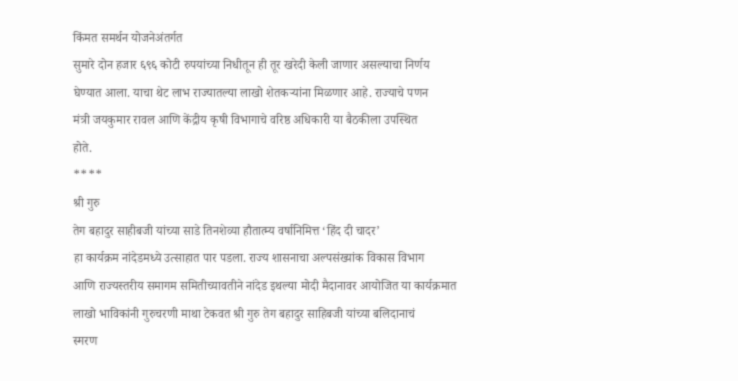किंमत समर्थन योजनेअंतर्गत
सुमारे दोन हजार ६९६ कोटी रुपयांच्या निधीतून ही तूर खरेदी केली जाणार असल्याचा निर्णय
घेण्यात आला. याचा थेट लाभ राज्यातल्या लाखो शेतकऱ्यांना मिळणार आहे. राज्याचे पणन
मंत्री जयकुमार रावल आणि केंद्रीय कृषी विभागाचे वरिष्ठ अधिकारी या बैठकीला उपस्थित
होते.
****
श्री गुरु
तेग बहादुर साहीबजी यांच्या साडे तिनशेव्या हौतात्म्य वर्षानिमित्त ‘हिंद दी चादर’
हा कार्यक्रम नांदेडमध्ये उत्साहात पार पडला. राज्य शासनाचा अल्पसंख्यांक विकास विभाग
आणि राज्यस्तरीय समागम समितीच्यावतीने नांदेड इथल्या मोदी मैदानावर आयोजित या कार्यक्रमात
लाखो भाविकांनी गुरुचरणी माथा टेकवत श्री गुरु तेग बहादुर साहिबजी यांच्या बलिदानाचं
स्मरण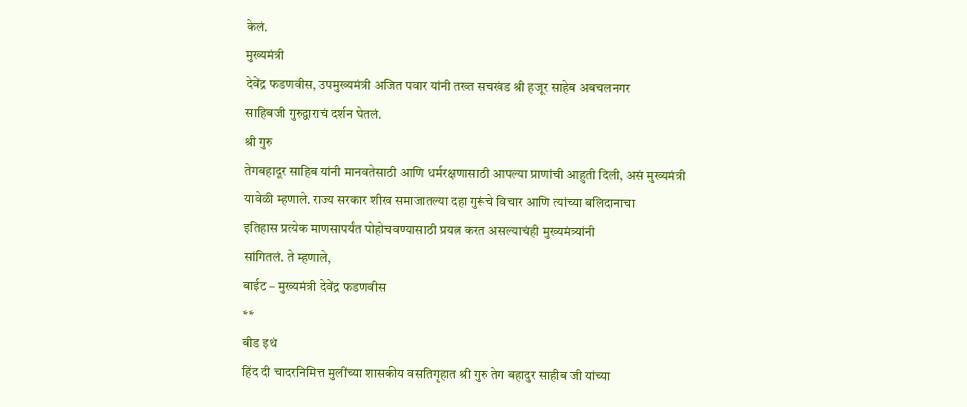केलं.
मुख्यमंत्री
देवेंद्र फडणवीस, उपमुख्यमंत्री अजित पवार यांनी तख्त सचखंड श्री हजूर साहेब अबचलनगर
साहिबजी गुरुद्वाराचं दर्शन घेतलं.
श्री गुरु
तेगबहादूर साहिब यांनी मानवतेसाठी आणि धर्मरक्षणासाठी आपल्या प्राणांची आहुती दिली, असं मुख्यमंत्री
यावेळी म्हणाले. राज्य सरकार शीख समाजातल्या दहा गुरूंचे विचार आणि त्यांच्या बलिदानाचा
इतिहास प्रत्येक माणसापर्यंत पोहोचवण्यासाठी प्रयत्न करत असल्याचंही मुख्यमंत्र्यांनी
सांगितलं. ते म्हणाले,
बाईट – मुख्यमंत्री देवेंद्र फडणवीस
**
बीड इथं
हिंद दी चादरनिमित्त मुलींच्या शासकीय वसतिगृहात श्री गुरु तेग बहादुर साहीब जी यांच्या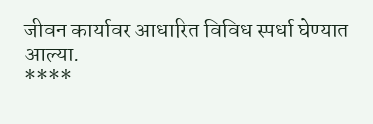जीवन कार्यावर आधारित विविध स्पर्धा घेण्यात आल्या.
****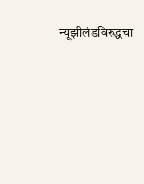न्यूझीलंडविरुद्धचा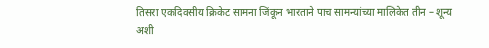तिसरा एकदिवसीय क्रिकेट सामना जिंकून भारताने पाच सामन्यांच्या मालिकेत तीन – शून्य
अशी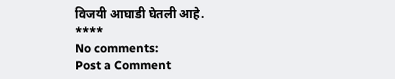विजयी आघाडी घेतली आहे.
****
No comments:
Post a Comment